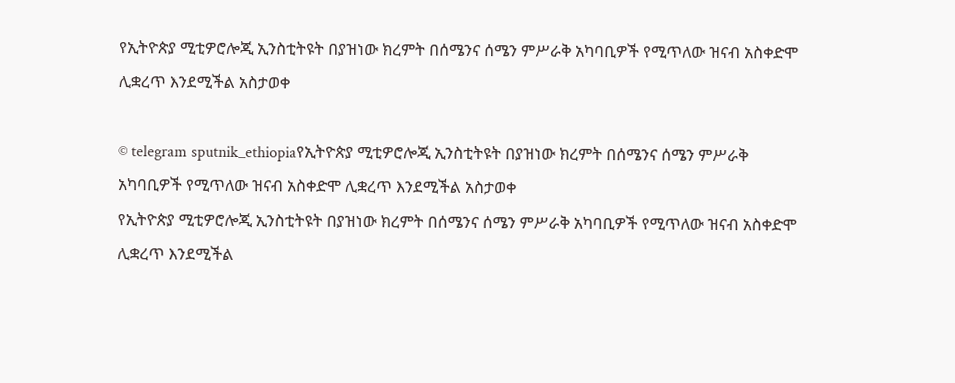የኢትዮጵያ ሚቲዎሮሎጂ ኢንስቲትዩት በያዝነው ክረምት በሰሜንና ሰሜን ምሥራቅ አካባቢዎች የሚጥለው ዝናብ አስቀድሞ ሊቋረጥ እንደሚችል አስታወቀ

© telegram sputnik_ethiopiaየኢትዮጵያ ሚቲዎሮሎጂ ኢንስቲትዩት በያዝነው ክረምት በሰሜንና ሰሜን ምሥራቅ አካባቢዎች የሚጥለው ዝናብ አስቀድሞ ሊቋረጥ እንደሚችል አስታወቀ
የኢትዮጵያ ሚቲዎሮሎጂ ኢንስቲትዩት በያዝነው ክረምት በሰሜንና ሰሜን ምሥራቅ አካባቢዎች የሚጥለው ዝናብ አስቀድሞ ሊቋረጥ እንደሚችል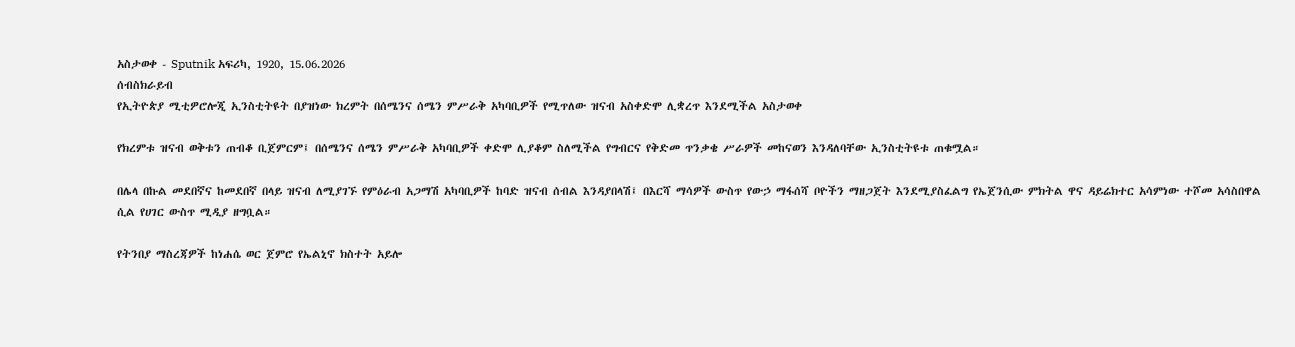አስታወቀ - Sputnik አፍሪካ, 1920, 15.06.2026
ሰብስክራይብ
የኢትዮጵያ ሚቲዎሮሎጂ ኢንስቲትዩት በያዝነው ክረምት በሰሜንና ሰሜን ምሥራቅ አካባቢዎች የሚጥለው ዝናብ አስቀድሞ ሊቋረጥ እንደሚችል አስታወቀ

የክረምቱ ዝናብ ወቅቱን ጠብቆ ቢጀምርም፤ በሰሜንና ሰሜን ምሥራቅ አካባቢዎች ቀድሞ ሊያቆም ስለሚችል የግብርና የቅድመ ጥንቃቄ ሥራዎች መከናወን እንዳለባቸው ኢንስቲትዩቱ ጠቁሟል።

በሌላ በኩል መደበኛና ከመደበኛ በላይ ዝናብ ለሚያገኙ የምዕራብ አጋማሽ አካባቢዎች ከባድ ዝናብ ሰብል እንዳያበላሽ፤ በእርሻ ማሳዎች ውስጥ የውኃ ማፋሰሻ ቦዮችን ማዘጋጀት እንደሚያስፈልግ የኤጀንሲው ምክትል ዋና ዳይሬክተር አሳምነው ተሾመ አሳስበዋል ሲል የሀገር ውስጥ ሚዲያ ዘግቧል።

የትንበያ ማስረጃዎች ከነሐሴ ወር ጀምሮ የኤልኒኖ ክስተት አይሎ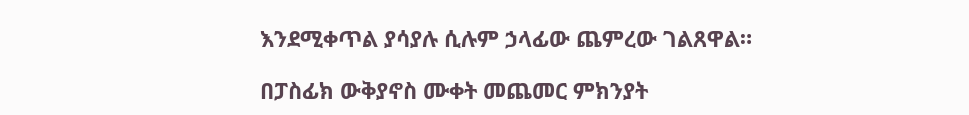እንደሚቀጥል ያሳያሉ ሲሉም ኃላፊው ጨምረው ገልጸዋል።

በፓስፊክ ውቅያኖስ ሙቀት መጨመር ምክንያት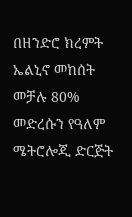በዘንድሮ ክረምት ኤልኒኖ መከሰት መቻሉ 80% መድረሱን የዓለም ሜትሮሎጂ ድርጅት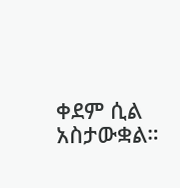ቀደም ሲል አስታውቋል።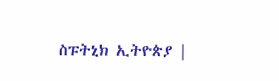ስፑትኒክ ኢትዮጵያ |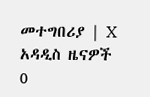መተግበሪያ | X
አዳዲስ ዜናዎች
0